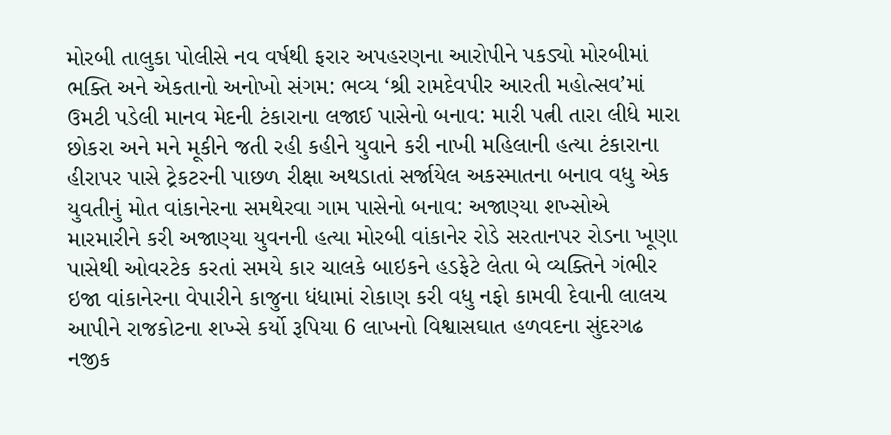મોરબી તાલુકા પોલીસે નવ વર્ષથી ફરાર અપહરણના આરોપીને પકડ્યો મોરબીમાં ભક્તિ અને એકતાનો અનોખો સંગમ: ભવ્ય ‘શ્રી રામદેવપીર આરતી મહોત્સવ’માં ઉમટી પડેલી માનવ મેદની ટંકારાના લજાઈ પાસેનો બનાવ: મારી પત્ની તારા લીધે મારા છોકરા અને મને મૂકીને જતી રહી કહીને યુવાને કરી નાખી મહિલાની હત્યા ટંકારાના હીરાપર પાસે ટ્રેકટરની પાછળ રીક્ષા અથડાતાં સર્જાયેલ અકસ્માતના બનાવ વધુ એક યુવતીનું મોત વાંકાનેરના સમથેરવા ગામ પાસેનો બનાવ: અજાણ્યા શખ્સોએ મારમારીને કરી અજાણ્યા યુવનની હત્યા મોરબી વાંકાનેર રોડે સરતાનપર રોડના ખૂણા પાસેથી ઓવરટેક કરતાં સમયે કાર ચાલકે બાઇકને હડફેટે લેતા બે વ્યક્તિને ગંભીર ઇજા વાંકાનેરના વેપારીને કાજુના ધંધામાં રોકાણ કરી વધુ નફો કામવી દેવાની લાલચ આપીને રાજકોટના શખ્સે કર્યો રૂપિયા 6 લાખનો વિશ્વાસઘાત હળવદના સુંદરગઢ નજીક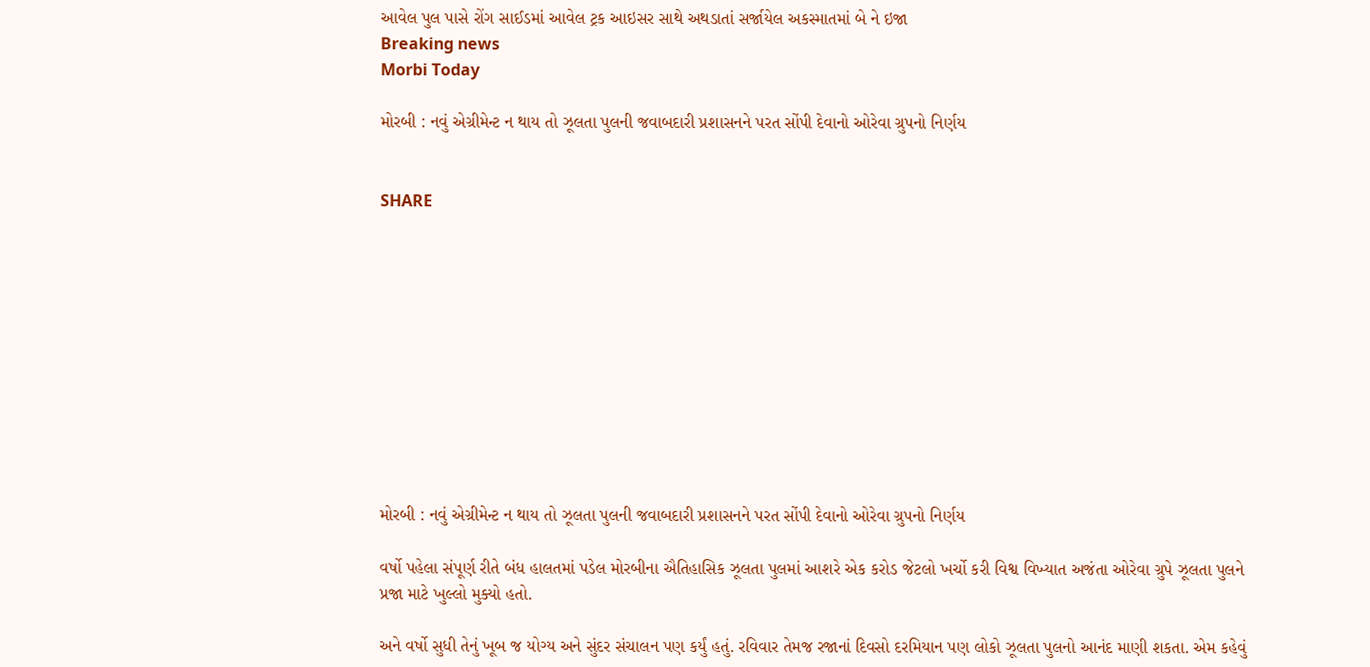આવેલ પુલ પાસે રોંગ સાઈડમાં આવેલ ટ્રક આઇસર સાથે અથડાતાં સર્જાયેલ અકસ્માતમાં બે ને ઇજા
Breaking news
Morbi Today

મોરબી : નવું એગ્રીમેન્ટ ન થાય તો ઝૂલતા પુલની જવાબદારી પ્રશાસનને પરત સોંપી દેવાનો ઓરેવા ગ્રુપનો નિર્ણય


SHARE











મોરબી : નવું એગ્રીમેન્ટ ન થાય તો ઝૂલતા પુલની જવાબદારી પ્રશાસનને પરત સોંપી દેવાનો ઓરેવા ગ્રુપનો નિર્ણય

વર્ષો પહેલા સંપૂર્ણ રીતે બંધ હાલતમાં પડેલ મોરબીના ઐતિહાસિક ઝૂલતા પુલમાં આશરે એક કરોડ જેટલો ખર્ચો કરી વિશ્વ વિખ્યાત અજંતા ઓરેવા ગ્રુપે ઝૂલતા પુલને પ્રજા માટે ખુલ્લો મુક્યો હતો.

અને વર્ષો સુધી તેનું ખૂબ જ યોગ્ય અને સુંદર સંચાલન પણ કર્યું હતું. રવિવાર તેમજ રજાનાં દિવસો દરમિયાન પણ લોકો ઝૂલતા પુલનો આનંદ માણી શકતા. એમ કહેવું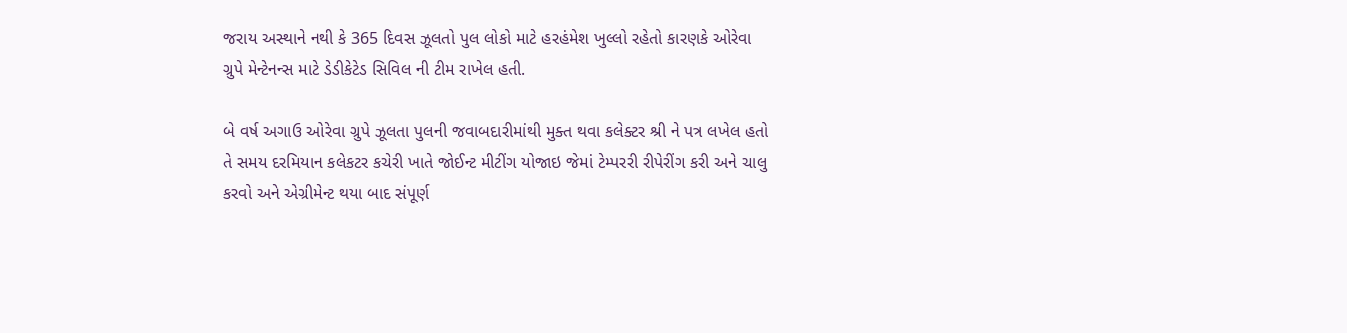જરાય અસ્થાને નથી કે 365 દિવસ ઝૂલતો પુલ લોકો માટે હરહંમેશ ખુલ્લો રહેતો કારણકે ઓરેવા ગ્રુપે મેન્ટેનન્સ માટે ડેડીકેટેડ સિવિલ ની ટીમ રાખેલ હતી.

બે વર્ષ અગાઉ ઓરેવા ગ્રુપે ઝૂલતા પુલની જવાબદારીમાંથી મુક્ત થવા કલેક્ટર શ્રી ને પત્ર લખેલ હતો તે સમય દરમિયાન કલેકટર કચેરી ખાતે જોઈન્ટ મીટીંગ યોજાઇ જેમાં ટેમ્પરરી રીપેરીંગ કરી અને ચાલુ કરવો અને એગ્રીમેન્ટ થયા બાદ સંપૂર્ણ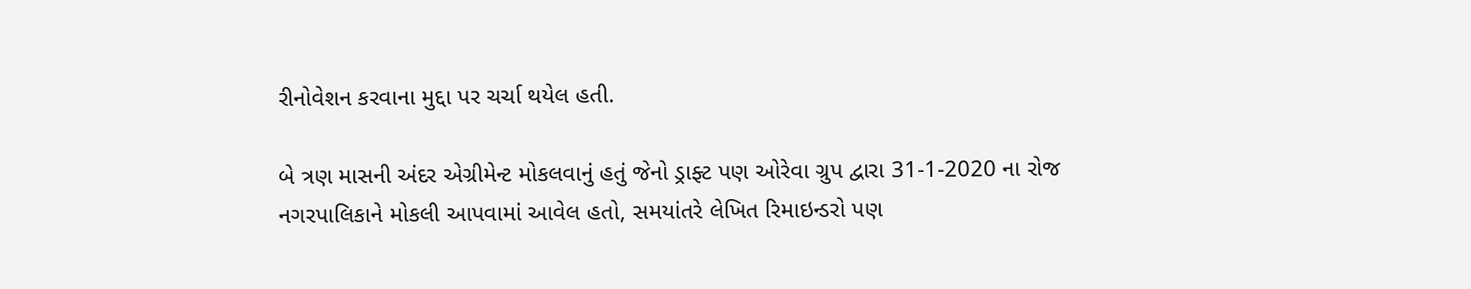રીનોવેશન કરવાના મુદ્દા પર ચર્ચા થયેલ હતી.

બે ત્રણ માસની અંદર એગ્રીમેન્ટ મોકલવાનું હતું જેનો ડ્રાફ્ટ પણ ઓરેવા ગ્રુપ દ્વારા 31-1-2020 ના રોજ નગરપાલિકાને મોકલી આપવામાં આવેલ હતો, સમયાંતરે લેખિત રિમાઇન્ડરો પણ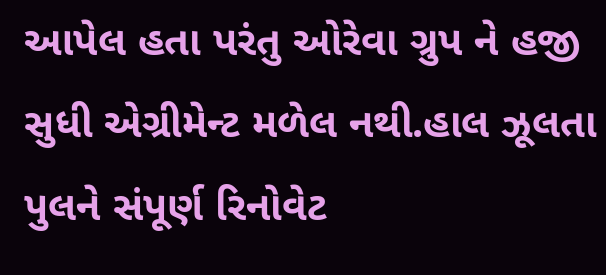આપેલ હતા પરંતુ ઓરેવા ગ્રુપ ને હજી સુધી એગ્રીમેન્ટ મળેલ નથી.હાલ ઝૂલતા પુલને સંપૂર્ણ રિનોવેટ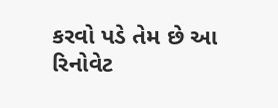કરવો પડે તેમ છે આ રિનોવેટ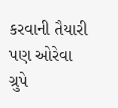કરવાની તૈયારી પણ ઓરેવા ગ્રુપે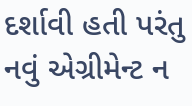દર્શાવી હતી પરંતુ  નવું એગ્રીમેન્ટ ન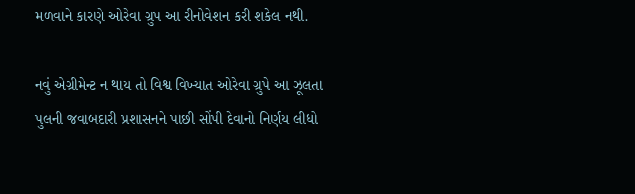મળવાને કારણે ઓરેવા ગ્રુપ આ રીનોવેશન કરી શકેલ નથી.

નવું એગ્રીમેન્ટ ન થાય તો વિશ્વ વિખ્યાત ઓરેવા ગ્રુપે આ ઝૂલતા પુલની જવાબદારી પ્રશાસનને પાછી સોંપી દેવાનો નિર્ણય લીધો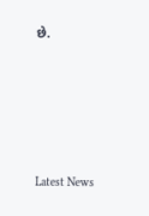છે.






Latest News